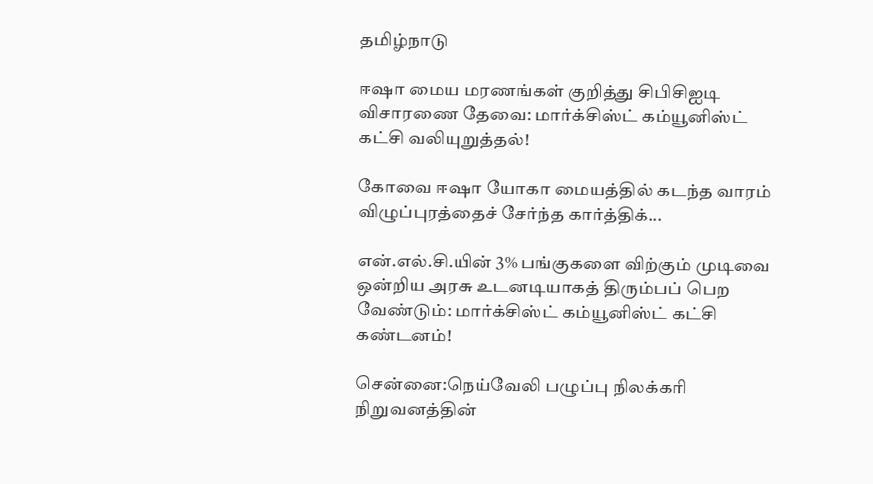தமிழ்நாடு

ஈஷா மைய மரணங்கள் குறித்து சிபிசிஐடி விசாரணை தேவை: மார்க்சிஸ்ட் கம்யூனிஸ்ட் கட்சி வலியுறுத்தல்!

கோவை ஈஷா யோகா மையத்தில் கடந்த வாரம் விழுப்புரத்தைச் சேர்ந்த கார்த்திக்...

என்.எல்.சி.யின் 3% பங்குகளை விற்கும் முடிவை ஒன்றிய அரசு உடனடியாகத் திரும்பப் பெற வேண்டும்: மார்க்சிஸ்ட் கம்யூனிஸ்ட் கட்சி கண்டனம்!

சென்னை:நெய்வேலி பழுப்பு நிலக்கரி நிறுவனத்தின்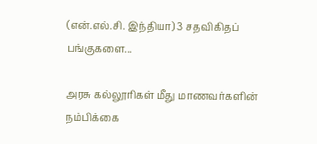(என்.எல்.சி. இந்தியா) 3 சதவிகிதப் பங்குகளை...

அரசு கல்லூரிகள் மீது மாணவர்களின் நம்பிக்கை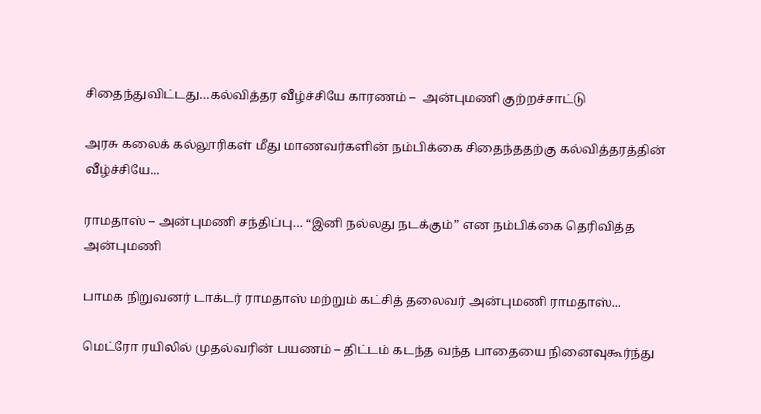சிதைந்துவிட்டது…கல்வித்தர வீழ்ச்சியே காரணம் –  அன்புமணி குற்றச்சாட்டு

அரசு கலைக் கல்லூரிகள் மீது மாணவர்களின் நம்பிக்கை சிதைந்ததற்கு கல்வித்தரத்தின் வீழ்ச்சியே...

ராமதாஸ் – அன்புமணி சந்திப்பு… “இனி நல்லது நடக்கும்” என நம்பிக்கை தெரிவித்த அன்புமணி

பாமக நிறுவனர் டாக்டர் ராமதாஸ் மற்றும் கட்சித் தலைவர் அன்புமணி ராமதாஸ்...

மெட்ரோ ரயிலில் முதல்வரின் பயணம் – திட்டம் கடந்த வந்த பாதையை நினைவுகூர்ந்து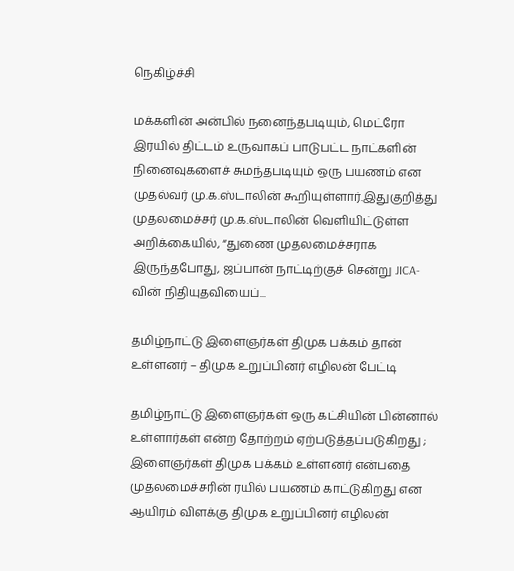நெகிழ்ச்சி

மக்களின் அன்பில் நனைந்தபடியும், மெட்ரோ இரயில் திட்டம் உருவாகப் பாடுபட்ட நாட்களின் நினைவுகளைச் சுமந்தபடியும் ஒரு பயணம் என முதல்வர் மு.க.ஸ்டாலின் கூறியுள்ளார்.இதுகுறித்து முதலமைச்சர் மு.க.ஸ்டாலின் வெளியிட்டுள்ள அறிக்கையில், “துணை முதலமைச்சராக இருந்தபோது, ஜப்பான் நாட்டிற்குச் சென்று JICA-வின் நிதியுதவியைப்...

தமிழ்நாட்டு இளைஞர்கள் திமுக பக்கம் தான் உள்ளனர் – திமுக உறுப்பினர் எழிலன் பேட்டி

தமிழ்நாட்டு இளைஞர்கள் ஒரு கட்சியின் பின்னால் உள்ளார்கள் என்ற தோற்றம் ஏற்படுத்தப்படுகிறது ; இளைஞர்கள் திமுக பக்கம் உள்ளனர் என்பதை முதலமைச்சரின் ரயில் பயணம் காட்டுகிறது என ஆயிரம் விளக்கு திமுக உறுப்பினர் எழிலன்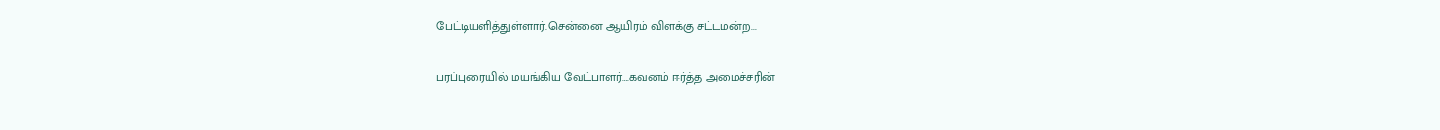பேட்டியளித்துள்ளார்.சென்னை ஆயிரம் விளக்கு சட்டமன்ற...

பரப்புரையில் மயங்கிய வேட்பாளர்….கவனம் ஈர்த்த அமைச்சரின்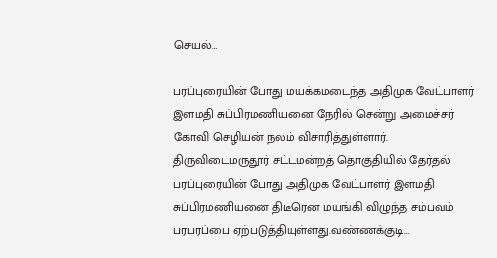செயல்…

பரப்புரையின் போது மயக்கமடைந்த அதிமுக வேட்பாளர் இளமதி சுப்பிரமணியனை நேரில் சென்று அமைச்சர் கோவி செழியன் நலம் விசாரித்துள்ளார். திருவிடைமருதூர் சட்டமன்றத் தொகுதியில் தேர்தல் பரப்புரையின் போது அதிமுக வேட்பாளர் இளமதி சுப்பிரமணியனை திடீரென மயங்கி விழுந்த சம்பவம் பரபரப்பை ஏற்படுத்தியுள்ளது.வண்ணக்குடி...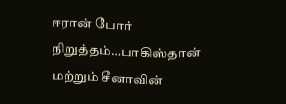ஈரான் போர் நிறுத்தம்…பாகிஸ்தான் மற்றும் சீனாவின்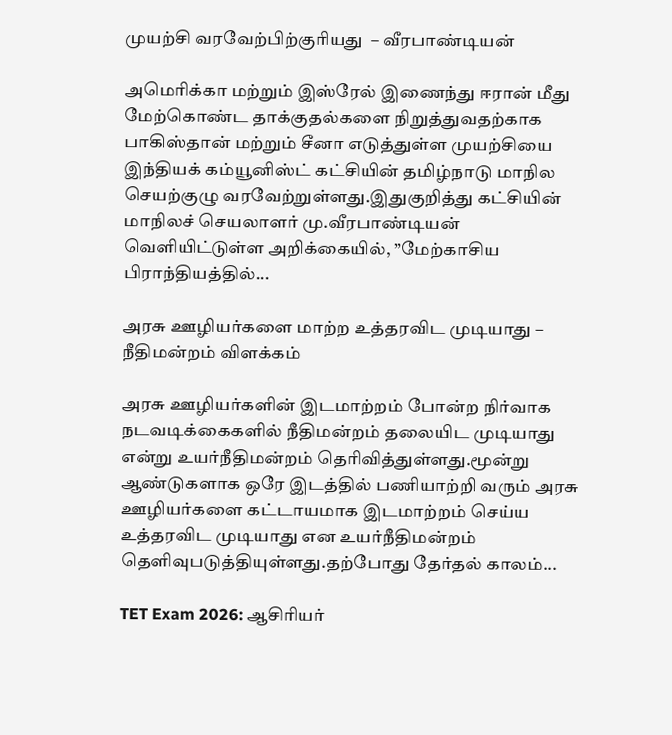முயற்சி வரவேற்பிற்குரியது  – வீரபாண்டியன்

அமெரிக்கா மற்றும் இஸ்ரேல் இணைந்து ஈரான் மீது மேற்கொண்ட தாக்குதல்களை நிறுத்துவதற்காக பாகிஸ்தான் மற்றும் சீனா எடுத்துள்ள முயற்சியை இந்தியக் கம்யூனிஸ்ட் கட்சியின் தமிழ்நாடு மாநில செயற்குழு வரவேற்றுள்ளது.இதுகுறித்து கட்சியின் மாநிலச் செயலாளர் மு.வீரபாண்டியன் வெளியிட்டுள்ள அறிக்கையில், ”மேற்காசிய பிராந்தியத்தில்...

அரசு ஊழியர்களை மாற்ற உத்தரவிட முடியாது – நீதிமன்றம் விளக்கம்

அரசு ஊழியர்களின் இடமாற்றம் போன்ற நிர்வாக நடவடிக்கைகளில் நீதிமன்றம் தலையிட முடியாது என்று உயர்நீதிமன்றம் தெரிவித்துள்ளது.மூன்று ஆண்டுகளாக ஒரே இடத்தில் பணியாற்றி வரும் அரசு ஊழியர்களை கட்டாயமாக இடமாற்றம் செய்ய உத்தரவிட முடியாது என உயர்நீதிமன்றம் தெளிவுபடுத்தியுள்ளது.தற்போது தேர்தல் காலம்...

TET Exam 2026: ஆசிரியர்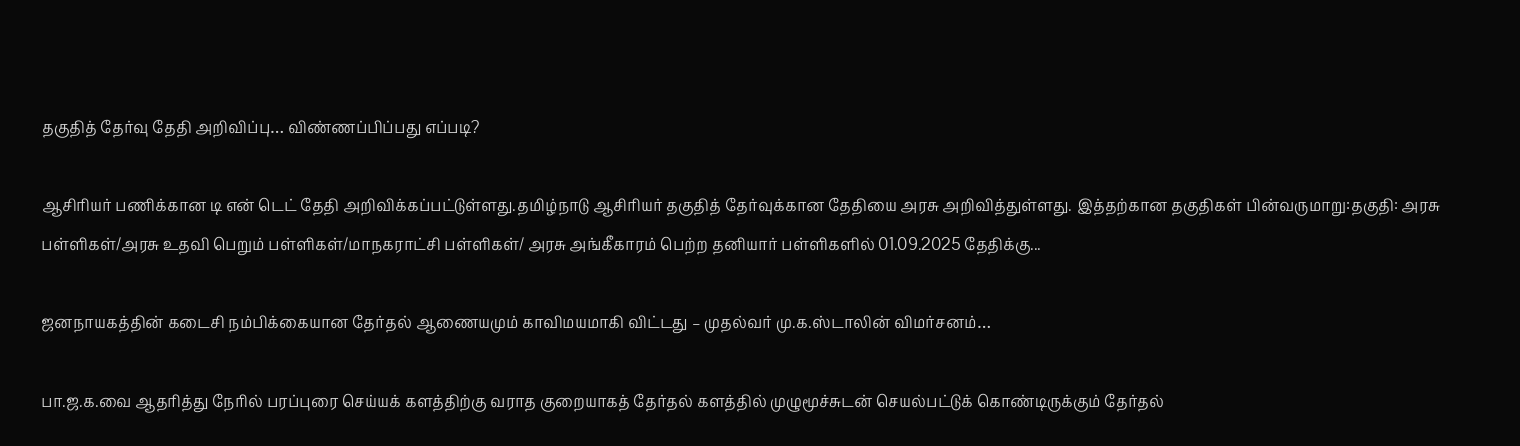தகுதித் தேர்வு தேதி அறிவிப்பு… விண்ணப்பிப்பது எப்படி?

ஆசிரியர் பணிக்கான டி என் டெட் தேதி அறிவிக்கப்பட்டுள்ளது.தமிழ்நாடு ஆசிரியர் தகுதித் தேர்வுக்கான தேதியை அரசு அறிவித்துள்ளது. இத்தற்கான தகுதிகள் பின்வருமாறு:தகுதி: அரசு பள்ளிகள்/அரசு உதவி பெறும் பள்ளிகள்/மாநகராட்சி பள்ளிகள்/ அரசு அங்கீகாரம் பெற்ற தனியார் பள்ளிகளில் 01.09.2025 தேதிக்கு...

ஜனநாயகத்தின் கடைசி நம்பிக்கையான தேர்தல் ஆணையமும் காவிமயமாகி விட்டது – முதல்வர் மு.க.ஸ்டாலின் விமர்சனம்…

பா.ஜ.க.வை ஆதரித்து நேரில் பரப்புரை செய்யக் களத்திற்கு வராத குறையாகத் தேர்தல் களத்தில் முழுமூச்சுடன் செயல்பட்டுக் கொண்டிருக்கும் தேர்தல்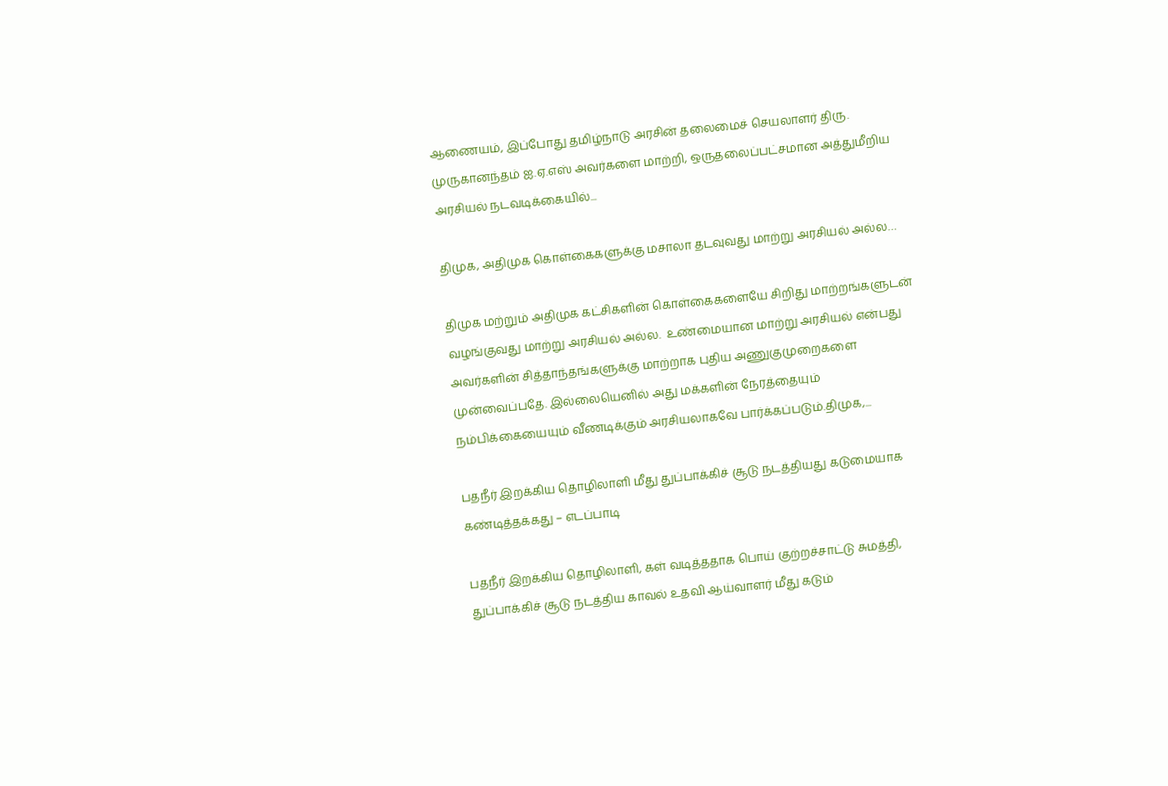ஆணையம், இப்போது தமிழ்நாடு அரசின் தலைமைச் செயலாளர் திரு. முருகானந்தம் ஐ.ஏ.எஸ் அவர்களை மாற்றி, ஒருதலைப்பட்சமான அத்துமீறிய அரசியல் நடவடிக்கையில்...

திமுக, அதிமுக கொள்கைகளுக்கு மசாலா தடவுவது மாற்று அரசியல் அல்ல…

திமுக மற்றும் அதிமுக கட்சிகளின் கொள்கைகளையே சிறிது மாற்றங்களுடன் வழங்குவது மாற்று அரசியல் அல்ல.  உண்மையான மாற்று அரசியல் என்பது அவர்களின் சித்தாந்தங்களுக்கு மாற்றாக புதிய அணுகுமுறைகளை முன்வைப்பதே. இல்லையெனில் அது மக்களின் நேரத்தையும் நம்பிக்கையையும் வீணடிக்கும் அரசியலாகவே பார்க்கப்படும்.திமுக,...

பதநீர் இறக்கிய தொழிலாளி மீது துப்பாக்கிச் சூடு நடத்தியது கடுமையாக கண்டித்தக்கது – எடப்பாடி

பதநீர் இறக்கிய தொழிலாளி, கள் வடித்ததாக பொய் குற்றச்சாட்டு சுமத்தி, துப்பாக்கிச் சூடு நடத்திய காவல் உதவி ஆய்வாளர் மீது கடும்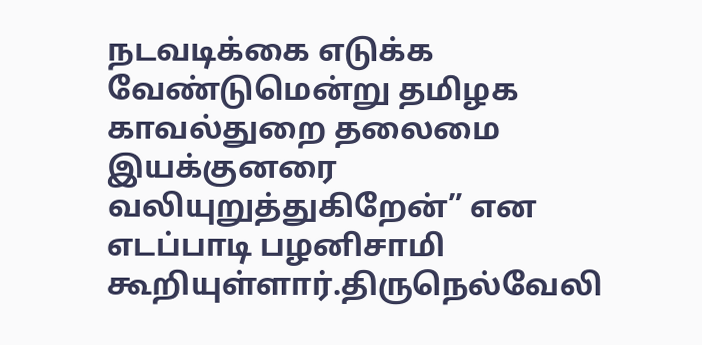நடவடிக்கை எடுக்க வேண்டுமென்று தமிழக காவல்துறை தலைமை இயக்குனரை வலியுறுத்துகிறேன்” என எடப்பாடி பழனிசாமி கூறியுள்ளார்.திருநெல்வேலி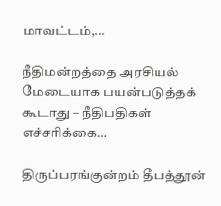மாவட்டம்,...

நீதிமன்றத்தை அரசியல் மேடையாக பயன்படுத்தக் கூடாது – நீதிபதிகள் எச்சரிக்கை…

திருப்பரங்குன்றம் தீபத்தூன்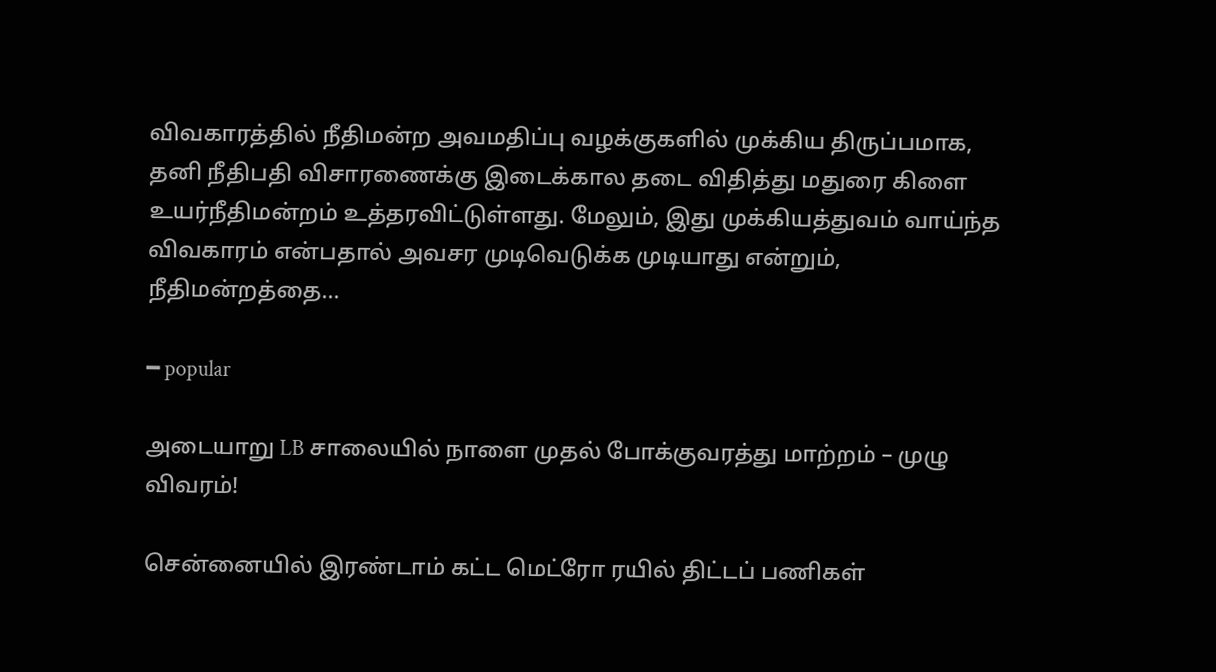விவகாரத்தில் நீதிமன்ற அவமதிப்பு வழக்குகளில் முக்கிய திருப்பமாக, தனி நீதிபதி விசாரணைக்கு இடைக்கால தடை விதித்து மதுரை கிளை உயர்நீதிமன்றம் உத்தரவிட்டுள்ளது. மேலும், இது முக்கியத்துவம் வாய்ந்த விவகாரம் என்பதால் அவசர முடிவெடுக்க முடியாது என்றும், நீதிமன்றத்தை...

━ popular

அடையாறு LB சாலையில் நாளை முதல் போக்குவரத்து மாற்றம் – முழு விவரம்!

சென்னையில் இரண்டாம் கட்ட மெட்ரோ ரயில் திட்டப் பணிகள்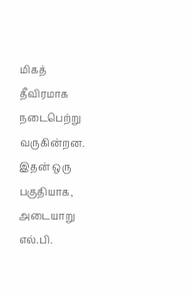மிகத் தீவிரமாக நடைபெற்று வருகின்றன. இதன் ஒரு பகுதியாக, அடையாறு எல்.பி.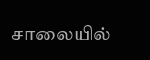சாலையில்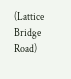(Lattice Bridge Road)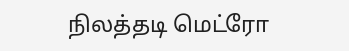நிலத்தடி மெட்ரோ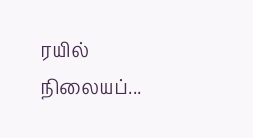ரயில் நிலையப்...